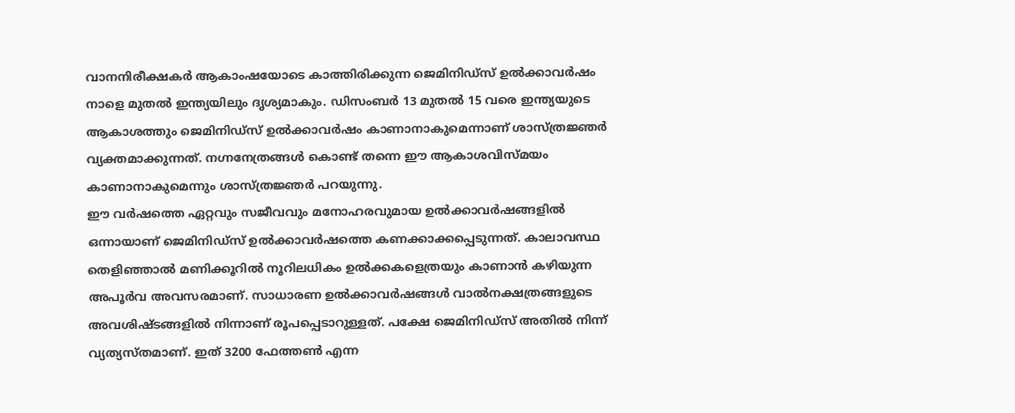വാനനിരീക്ഷകർ ആകാംഷയോടെ കാത്തിരിക്കുന്ന ജെമിനിഡ്സ് ഉൽക്കാവർഷം നാളെ മുതൽ ഇന്ത്യയിലും ദൃശ്യമാകും. ഡിസംബർ 13 മുതൽ 15 വരെ ഇന്ത്യയുടെ ആകാശത്തും ജെമിനിഡ്സ് ഉൽക്കാവർഷം കാണാനാകുമെന്നാണ് ശാസ്ത്രജ്ഞർ വ്യക്തമാക്കുന്നത്. നഗ്നനേത്രങ്ങൾ കൊണ്ട് തന്നെ ഈ ആകാശവിസ്മയം കാണാനാകുമെന്നും ശാസ്ത്രജ്ഞർ പറയുന്നു.
ഈ വർഷത്തെ ഏറ്റവും സജീവവും മനോഹരവുമായ ഉൽക്കാവർഷങ്ങളിൽ ഒന്നായാണ് ജെമിനിഡ്സ് ഉൽക്കാവർഷത്തെ കണക്കാക്കപ്പെടുന്നത്. കാലാവസ്ഥ തെളിഞ്ഞാൽ മണിക്കൂറിൽ നൂറിലധികം ഉൽക്കകളെത്രയും കാണാൻ കഴിയുന്ന അപൂർവ അവസരമാണ്. സാധാരണ ഉൽക്കാവർഷങ്ങൾ വാൽനക്ഷത്രങ്ങളുടെ അവശിഷ്ടങ്ങളിൽ നിന്നാണ് രൂപപ്പെടാറുള്ളത്. പക്ഷേ ജെമിനിഡ്സ് അതിൽ നിന്ന് വ്യത്യസ്തമാണ്. ഇത് 3200 ഫേത്തൺ എന്ന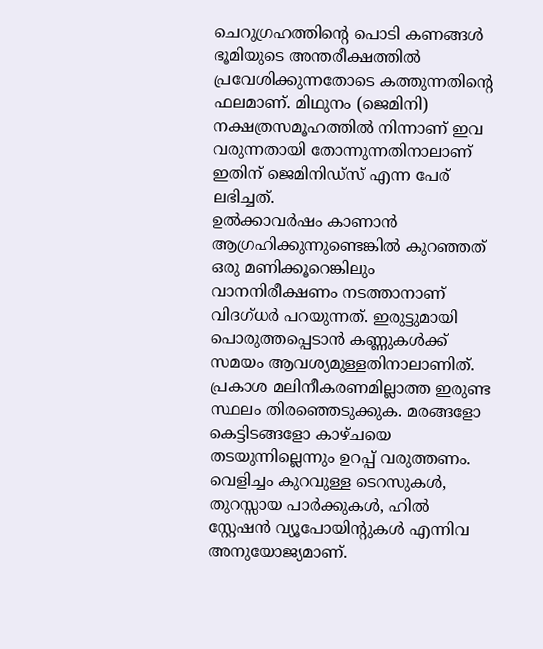ചെറുഗ്രഹത്തിന്റെ പൊടി കണങ്ങൾ ഭൂമിയുടെ അന്തരീക്ഷത്തിൽ പ്രവേശിക്കുന്നതോടെ കത്തുന്നതിന്റെ ഫലമാണ്. മിഥുനം (ജെമിനി) നക്ഷത്രസമൂഹത്തിൽ നിന്നാണ് ഇവ വരുന്നതായി തോന്നുന്നതിനാലാണ് ഇതിന് ജെമിനിഡ്സ് എന്ന പേര് ലഭിച്ചത്.
ഉൽക്കാവർഷം കാണാൻ ആഗ്രഹിക്കുന്നുണ്ടെങ്കിൽ കുറഞ്ഞത് ഒരു മണിക്കൂറെങ്കിലും വാനനിരീക്ഷണം നടത്താനാണ് വിദഗ്ധർ പറയുന്നത്. ഇരുട്ടുമായി പൊരുത്തപ്പെടാൻ കണ്ണുകൾക്ക് സമയം ആവശ്യമുള്ളതിനാലാണിത്. പ്രകാശ മലിനീകരണമില്ലാത്ത ഇരുണ്ട സ്ഥലം തിരഞ്ഞെടുക്കുക. മരങ്ങളോ കെട്ടിടങ്ങളോ കാഴ്ചയെ തടയുന്നില്ലെന്നും ഉറപ്പ് വരുത്തണം. വെളിച്ചം കുറവുള്ള ടെറസുകൾ, തുറസ്സായ പാർക്കുകൾ, ഹിൽ സ്റ്റേഷൻ വ്യൂപോയിന്റുകൾ എന്നിവ അനുയോജ്യമാണ്.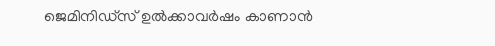ജെമിനിഡ്സ് ഉൽക്കാവർഷം കാണാൻ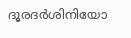ദൂരദർശിനിയോ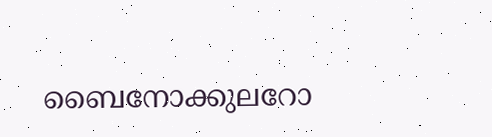ബൈനോക്കുലറോ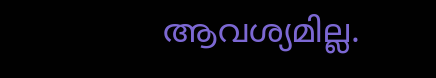ആവശ്യമില്ല.